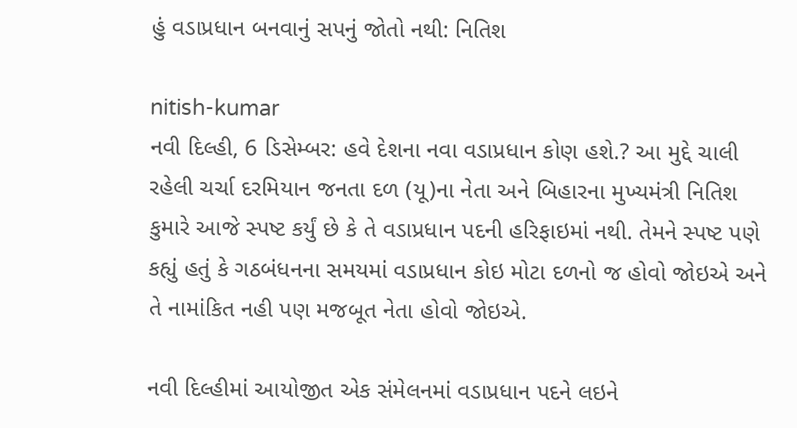હું વડાપ્રધાન બનવાનું સપનું જોતો નથી: નિતિશ

nitish-kumar
નવી દિલ્હી, 6 ડિસેમ્બર: હવે દેશના નવા વડાપ્રધાન કોણ હશે.? આ મુદ્દે ચાલી રહેલી ચર્ચા દરમિયાન જનતા દળ (યૂ)ના નેતા અને બિહારના મુખ્યમંત્રી નિતિશ કુમારે આજે સ્પષ્ટ કર્યું છે કે તે વડાપ્રધાન પદની હરિફાઇમાં નથી. તેમને સ્પષ્ટ પણે કહ્યું હતું કે ગઠબંધનના સમયમાં વડાપ્રધાન કોઇ મોટા દળનો જ હોવો જોઇએ અને તે નામાંકિત નહી પણ મજબૂત નેતા હોવો જોઇએ.

નવી દિલ્હીમાં આયોજીત એક સંમેલનમાં વડાપ્રધાન પદને લઇને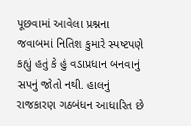પૂછવામાં આવેલા પ્રશ્નના જવાબમાં નિતિશ કુમારે સ્પષ્ટપણે કહ્યું હતું કે હું વડાપ્રધાન બનવાનું સપનું જોતો નથી. હાલનું રાજકારણ ગઠબંધન આધારિત છે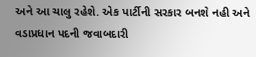અને આ ચાલુ રહેશે. એક પાર્ટીની સરકાર બનશે નહી અને વડાપ્રધાન પદની જવાબદારી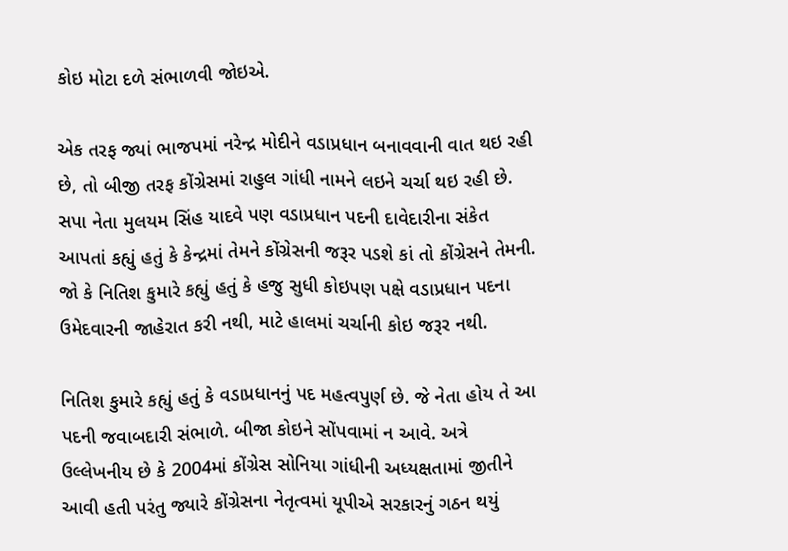કોઇ મોટા દળે સંભાળવી જોઇએ.

એક તરફ જ્યાં ભાજપમાં નરેન્દ્ર મોદીને વડાપ્રધાન બનાવવાની વાત થઇ રહી છે, તો બીજી તરફ કોંગ્રેસમાં રાહુલ ગાંધી નામને લઇને ચર્ચા થઇ રહી છે. સપા નેતા મુલયમ સિંહ યાદવે પણ વડાપ્રધાન પદની દાવેદારીના સંકેત આપતાં કહ્યું હતું કે કેન્દ્રમાં તેમને કોંગ્રેસની જરૂર પડશે કાં તો કોંગ્રેસને તેમની. જો કે નિતિશ કુમારે કહ્યું હતું કે હજુ સુધી કોઇપણ પક્ષે વડાપ્રધાન પદના ઉમેદવારની જાહેરાત કરી નથી, માટે હાલમાં ચર્ચાની કોઇ જરૂર નથી.

નિતિશ કુમારે કહ્યું હતું કે વડાપ્રધાનનું પદ મહત્વપુર્ણ છે. જે નેતા હોય તે આ પદની જવાબદારી સંભાળે. બીજા કોઇને સોંપવામાં ન આવે. અત્રે ઉલ્લેખનીય છે કે 2004માં કોંગ્રેસ સોનિયા ગાંધીની અધ્યક્ષતામાં જીતીને આવી હતી પરંતુ જ્યારે કોંગ્રેસના નેતૃત્વમાં યૂપીએ સરકારનું ગઠન થયું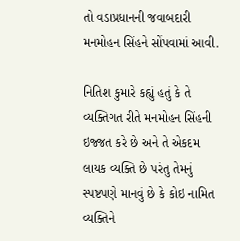તો વડાપ્રધાનની જવાબદારી મનમોહન સિંહને સોંપવામાં આવી.

નિતિશ કુમારે કહ્યું હતું કે તે વ્યક્તિગત રીતે મનમોહન સિંહની ઇજ્જત કરે છે અને તે એકદમ લાયક વ્યક્તિ છે પરંતુ તેમનું સ્પષ્ટપણે માનવું છે કે કોઇ નામિત વ્યક્તિને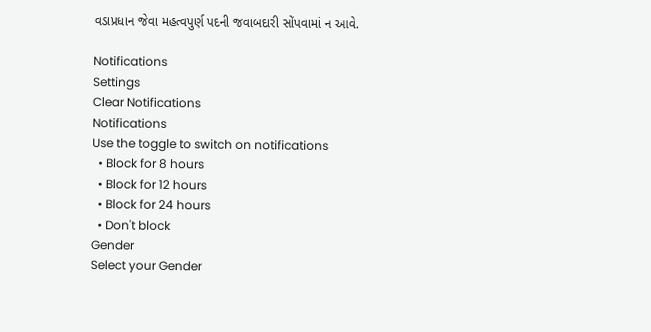વડાપ્રધાન જેવા મહત્વપુર્ણ પદની જવાબદારી સોંપવામાં ન આવે.

Notifications
Settings
Clear Notifications
Notifications
Use the toggle to switch on notifications
  • Block for 8 hours
  • Block for 12 hours
  • Block for 24 hours
  • Don't block
Gender
Select your Gender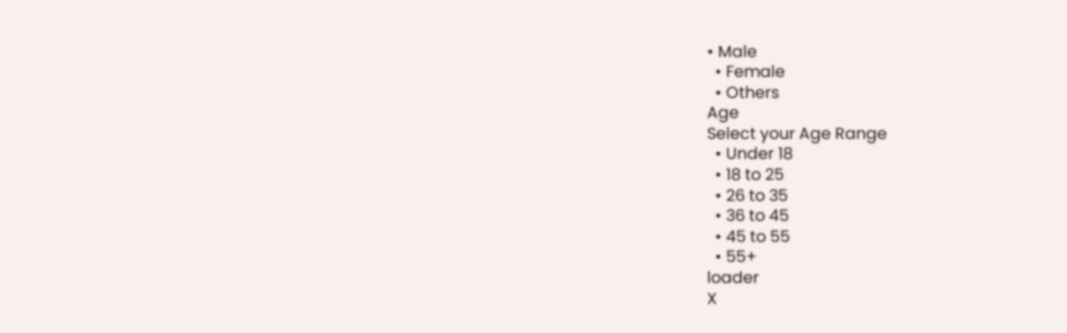• Male
  • Female
  • Others
Age
Select your Age Range
  • Under 18
  • 18 to 25
  • 26 to 35
  • 36 to 45
  • 45 to 55
  • 55+
loader
X